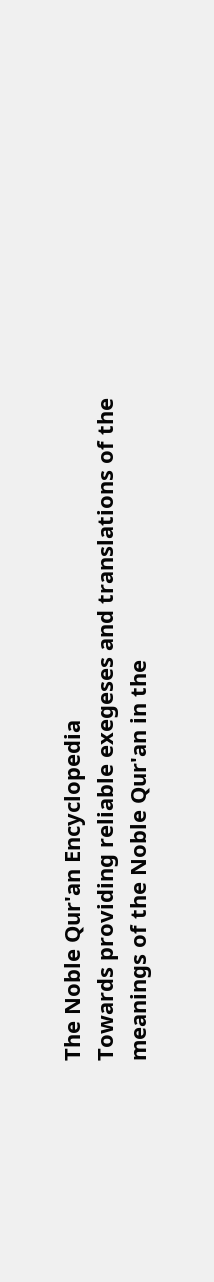The Noble Qur'an Encyclopedia
Towards providing reliable exegeses and translations of the meanings of the Noble Qur'an in the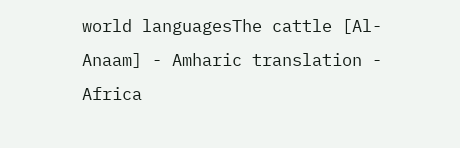world languagesThe cattle [Al-Anaam] - Amharic translation - Africa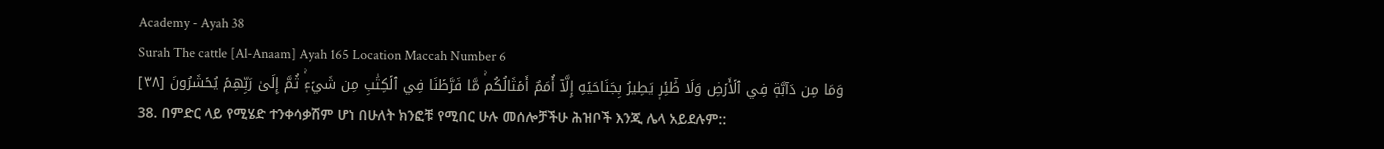Academy - Ayah 38
Surah The cattle [Al-Anaam] Ayah 165 Location Maccah Number 6
وَمَا مِن دَآبَّةٖ فِي ٱلۡأَرۡضِ وَلَا طَٰٓئِرٖ يَطِيرُ بِجَنَاحَيۡهِ إِلَّآ أُمَمٌ أَمۡثَالُكُمۚ مَّا فَرَّطۡنَا فِي ٱلۡكِتَٰبِ مِن شَيۡءٖۚ ثُمَّ إِلَىٰ رَبِّهِمۡ يُحۡشَرُونَ [٣٨]
38. በምድር ላይ የሚሄድ ተንቀሳቃሽም ሆነ በሁለት ክንፎቹ የሚበር ሁሉ መሰሎቻችሁ ሕዝቦች እንጂ ሌላ አይደሉም::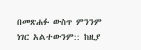በመጽሐፉ ውስጥ ምንንም ነገር አልተውንም:: ከዚያ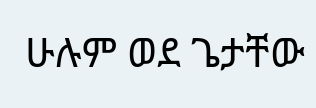ሁሉም ወደ ጌታቸው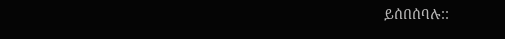ይሰበሰባሉ::